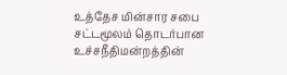உத்தேச மின்சார சபை சட்டமூலம் தொடர்பான உச்சநீதிமன்றத்தின்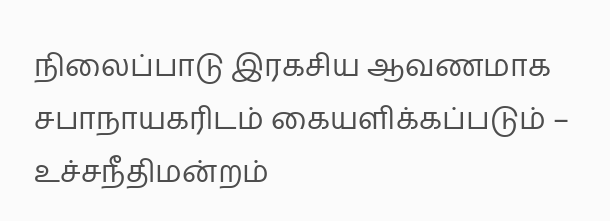நிலைப்பாடு இரகசிய ஆவணமாக சபாநாயகரிடம் கையளிக்கப்படும் – உச்சநீதிமன்றம்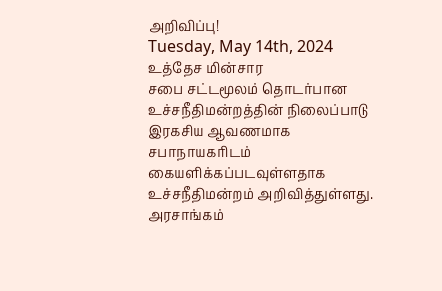அறிவிப்பு!
Tuesday, May 14th, 2024
உத்தேச மின்சார
சபை சட்டமூலம் தொடர்பான உச்சநீதிமன்றத்தின் நிலைப்பாடு இரகசிய ஆவணமாக சபாநாயகரிடம்
கையளிக்கப்படவுள்ளதாக உச்சநீதிமன்றம் அறிவித்துள்ளது.
அரசாங்கம்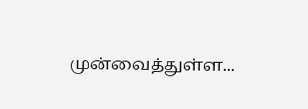முன்வைத்துள்ள...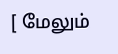[ மேலும்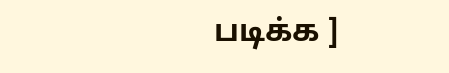படிக்க ]